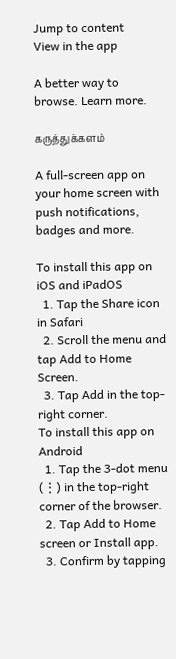Jump to content
View in the app

A better way to browse. Learn more.

கருத்துக்களம்

A full-screen app on your home screen with push notifications, badges and more.

To install this app on iOS and iPadOS
  1. Tap the Share icon in Safari
  2. Scroll the menu and tap Add to Home Screen.
  3. Tap Add in the top-right corner.
To install this app on Android
  1. Tap the 3-dot menu (⋮) in the top-right corner of the browser.
  2. Tap Add to Home screen or Install app.
  3. Confirm by tapping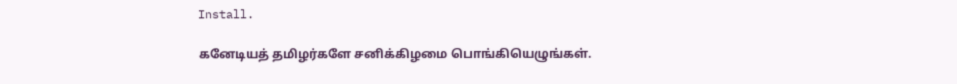Install.

கனேடியத் தமிழர்களே சனிக்கிழமை பொங்கியெழுங்கள்.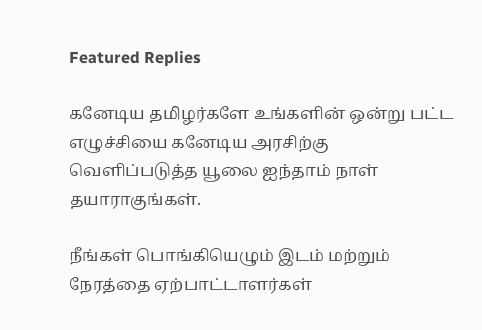Featured Replies

கனேடிய தமிழர்களே உங்களின் ஒன்று பட்ட எழுச்சியை கனேடிய அரசிற்கு வெளிப்படுத்த யூலை ஐந்தாம் நாள் தயாராகுங்கள்.

நீங்கள் பொங்கியெழும் இடம் மற்றும் நேரத்தை ஏற்பாட்டாளர்கள்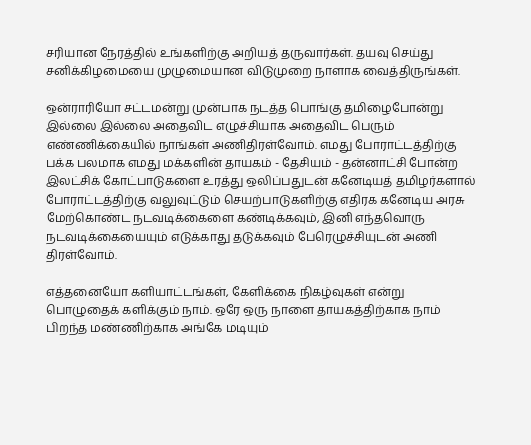சரியான நேரத்தில் உங்களிற்கு அறியத் தருவார்கள். தயவு செய்து சனிக்கிழமையை முழுமையான விடுமுறை நாளாக வைத்திருங்கள்.

ஒன்ராரியோ சட்டமன்று முன்பாக நடத்த பொங்கு தமிழைபோன்று இல்லை இல்லை அதைவிட எழுச்சியாக அதைவிட பெரும் எண்ணிக்கையில் நாங்கள் அணிதிரள்வோம். எமது போராட்டத்திற்கு பக்க பலமாக எமது மக்களின் தாயகம் - தேசியம் - தன்னாட்சி போன்ற இலட்சிக் கோட்பாடுகளை உரத்து ஒலிப்பதுடன் கனேடியத் தமிழர்களால் போராட்டத்திற்கு வலுவுட்டும் செயற்பாடுகளிற்கு எதிரக கனேடிய அரசு மேற்கொண்ட நடவடிக்கைளை கண்டிக்கவும், இனி எந்தவொரு நடவடிக்கையையும் எடுக்காது தடுக்கவும் பேரெழுச்சியுடன் அணி திரள்வோம்.

எத்தனையோ களியாட்டங்கள், கேளிக்கை நிகழ்வுகள் என்று பொழுதைக் களிக்கும் நாம். ஒரே ஒரு நாளை தாயகத்திற்காக நாம் பிறந்த மண்ணிற்காக அங்கே மடியும்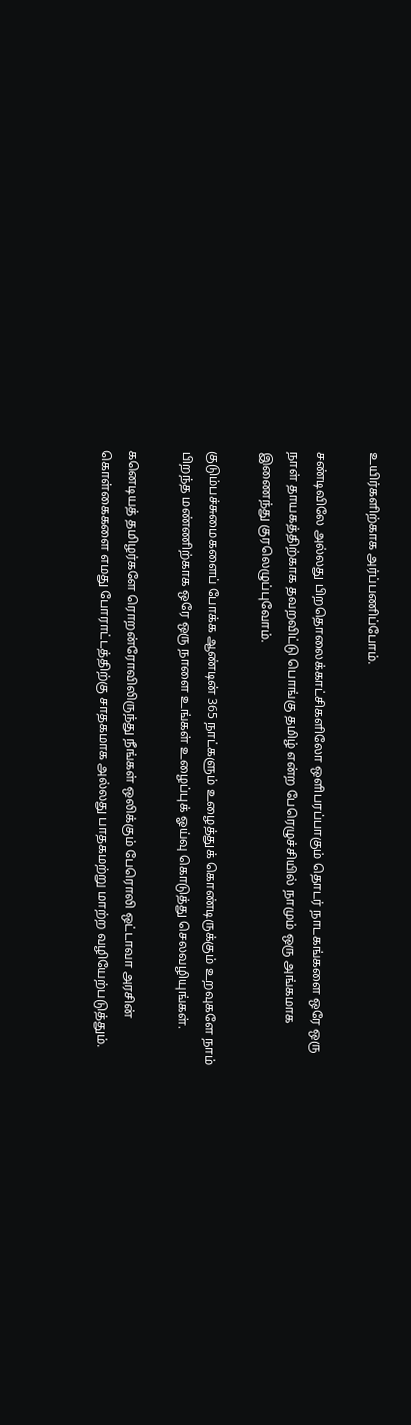உயிர்களிற்காக அர்ப்பணிப்போம்.

சண்டிவிலே அல்லது பிறதொலைக்காட்சிகளிலோ ஒளிபரப்பாகும் தொடர் நாடகங்களை ஒரே ஒரு நாள் தாயகத்திற்காக தவறவிட்டு பொங்கு தமிழ் என்ற பேரெழுச்சியில் நாமும் ஒரு அங்கமாக இணைந்து குரலெழுப்புவோம்.

குடும்பச்சுமைகளைப் போக்க ஆண்டின் 365 நாட்களும் உழைத்துக் கொண்டிருக்கும் உறவுகளே நாம் பிறந்த மண்ணிற்காக ஒரே ஒரு நாளை உங்கள் உழைப்புக் ஓய்வு கொடுத்து செலவழியுங்கள்.

கனெடியத் தமிழர்களே ரொறன்ரோவிலிருந்து நீங்கள் ஒலிக்கும் பேரொலி ஒட்டாவா அரசின் கொள்கைகளை எமது போராட்டத்திற்கு சாதகமாக அல்லது பாதகமற்று மாற்ற வழியேற்படுத்தும்.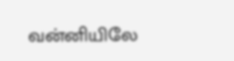வன்னியிலே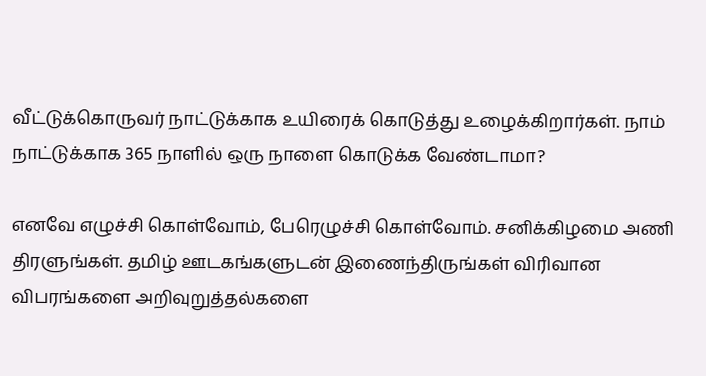வீட்டுக்கொருவர் நாட்டுக்காக உயிரைக் கொடுத்து உழைக்கிறார்கள். நாம் நாட்டுக்காக 365 நாளில் ஒரு நாளை கொடுக்க வேண்டாமா?

எனவே எழுச்சி கொள்வோம், பேரெழுச்சி கொள்வோம். சனிக்கிழமை அணி திரளுங்கள். தமிழ் ஊடகங்களுடன் இணைந்திருங்கள் விரிவான விபரங்களை அறிவுறுத்தல்களை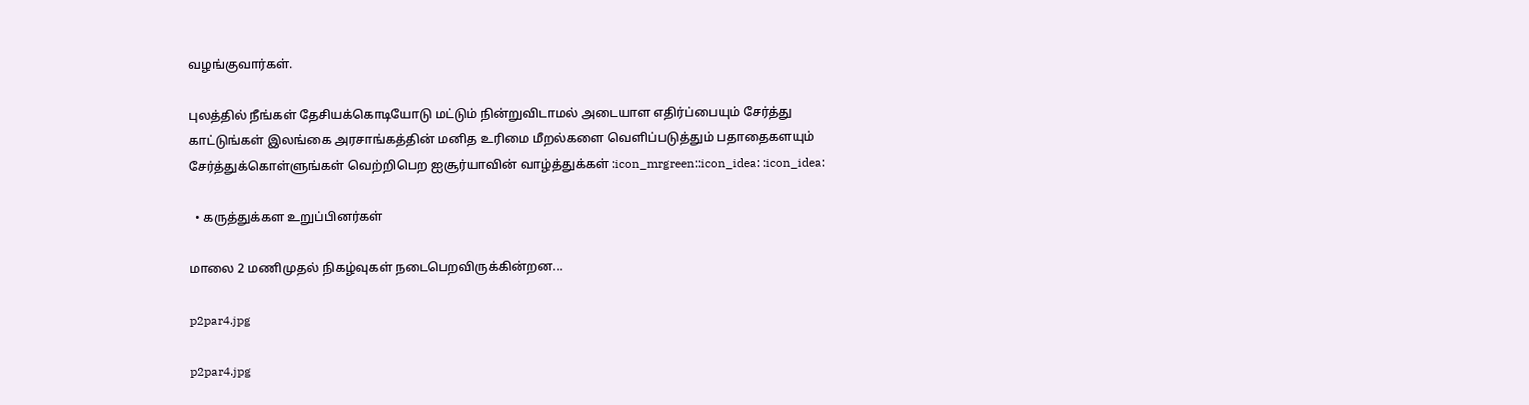வழங்குவார்கள்.

புலத்தில் நீங்கள் தேசியக்கொடியோடு மட்டும் நின்றுவிடாமல் அடையாள எதிர்ப்பையும் சேர்த்து காட்டுங்கள் இலங்கை அரசாங்கத்தின் மனித உரிமை மீறல்களை வெளிப்படுத்தும் பதாதைகளயும் சேர்த்துக்கொள்ளுங்கள் வெற்றிபெற ஐசூர்யாவின் வாழ்த்துக்கள் :icon_mrgreen::icon_idea: :icon_idea:

  • கருத்துக்கள உறுப்பினர்கள்

மாலை 2 மணிமுதல் நிகழ்வுகள் நடைபெறவிருக்கின்றன...

p2par4.jpg

p2par4.jpg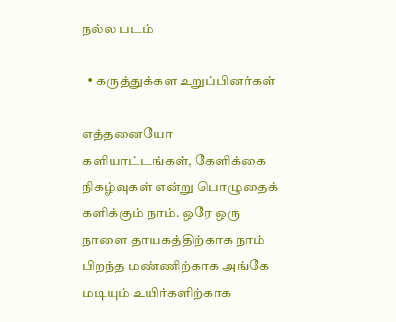நல்ல படம்

  • கருத்துக்கள உறுப்பினர்கள்

எத்தனையோ களியாட்டங்கள், கேளிக்கை நிகழ்வுகள் என்று பொழுதைக் களிக்கும் நாம். ஒரே ஒரு நாளை தாயகத்திற்காக நாம் பிறந்த மண்ணிற்காக அங்கே மடியும் உயிர்களிற்காக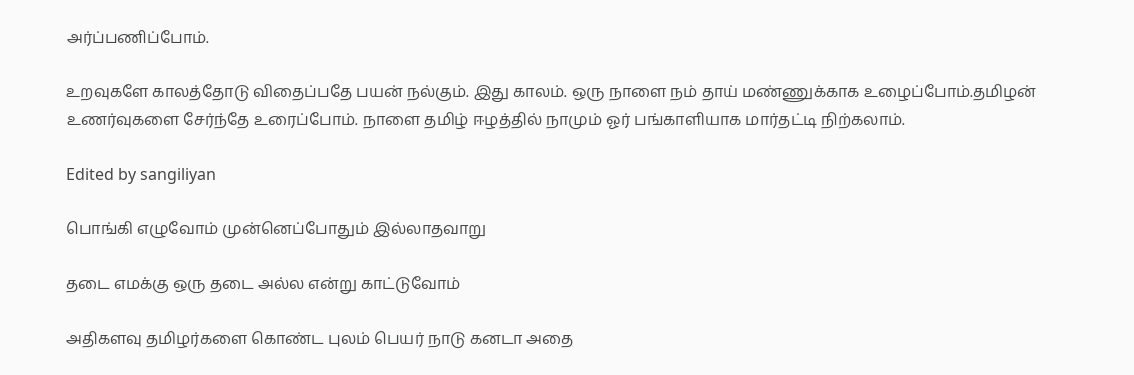அர்ப்பணிப்போம்.

உறவுகளே காலத்தோடு விதைப்பதே பயன் நல்கும். இது காலம். ஒரு நாளை நம் தாய் மண்ணுக்காக உழைப்போம்.தமிழன் உணர்வுகளை சேர்ந்தே உரைப்போம். நாளை தமிழ் ஈழத்தில் நாமும் ஓர் பங்காளியாக மார்தட்டி நிற்கலாம்.

Edited by sangiliyan

பொங்கி எழுவோம் முன்னெப்போதும் இல்லாதவாறு

தடை எமக்கு ஒரு தடை அல்ல என்று காட்டுவோம்

அதிகளவு தமிழர்களை கொண்ட புலம் பெயர் நாடு கனடா அதை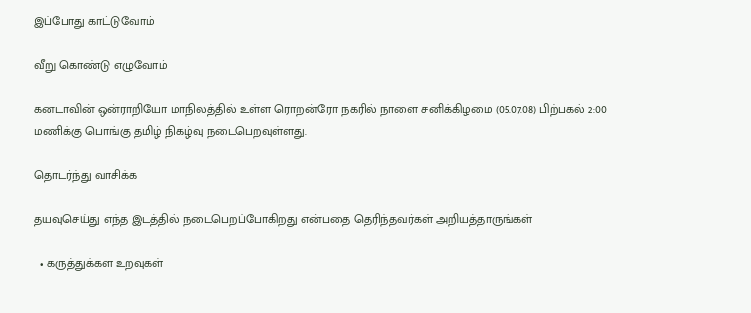இப்போது காட்டுவோம்

வீறு கொண்டு எழுவோம்

கனடாவின் ஒன்ராறியோ மாநிலத்தில் உள்ள ரொறன்ரோ நகரில் நாளை சனிக்கிழமை (05.07.08) பிற்பகல் 2:00 மணிக்கு பொங்கு தமிழ் நிகழ்வு நடைபெறவுள்ளது.

தொடர்ந்து வாசிக்க

தயவுசெய்து எந்த இடத்தில் நடைபெறப்போகிறது என்பதை தெரிந்தவர்கள் அறியத்தாருங்கள்

  • கருத்துக்கள உறவுகள்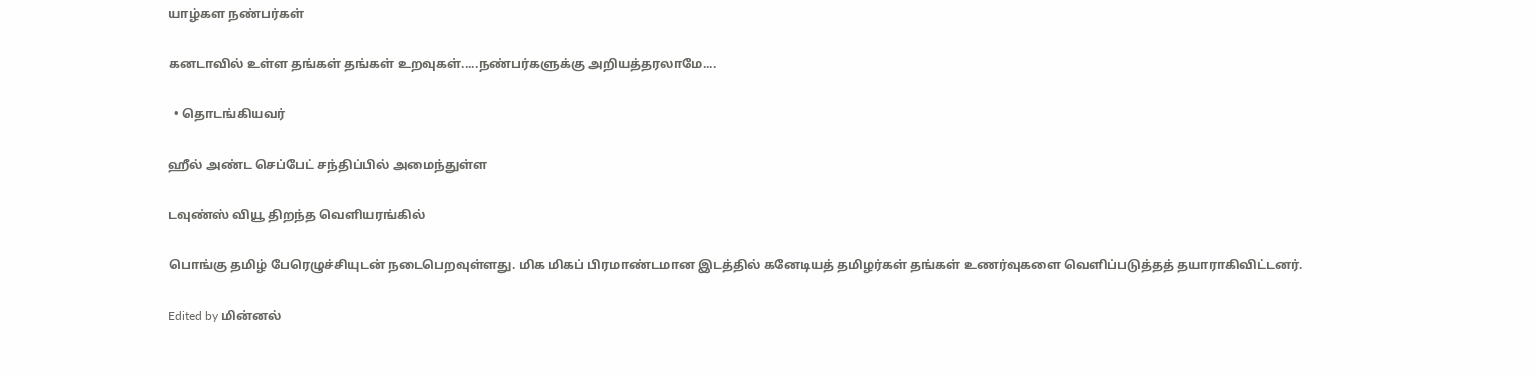யாழ்கள நண்பர்கள்

கனடாவில் உள்ள தங்கள் தங்கள் உறவுகள்.....நண்பர்களுக்கு அறியத்தரலாமே....

  • தொடங்கியவர்

ஹீல் அண்ட செப்பேட் சந்திப்பில் அமைந்துள்ள

டவுண்ஸ் வியூ திறந்த வெளியரங்கில்

பொங்கு தமிழ் பேரெழுச்சியுடன் நடைபெறவுள்ளது. மிக மிகப் பிரமாண்டமான இடத்தில் கனேடியத் தமிழர்கள் தங்கள் உணர்வுகளை வெளிப்படுத்தத் தயாராகிவிட்டனர்.

Edited by மின்னல்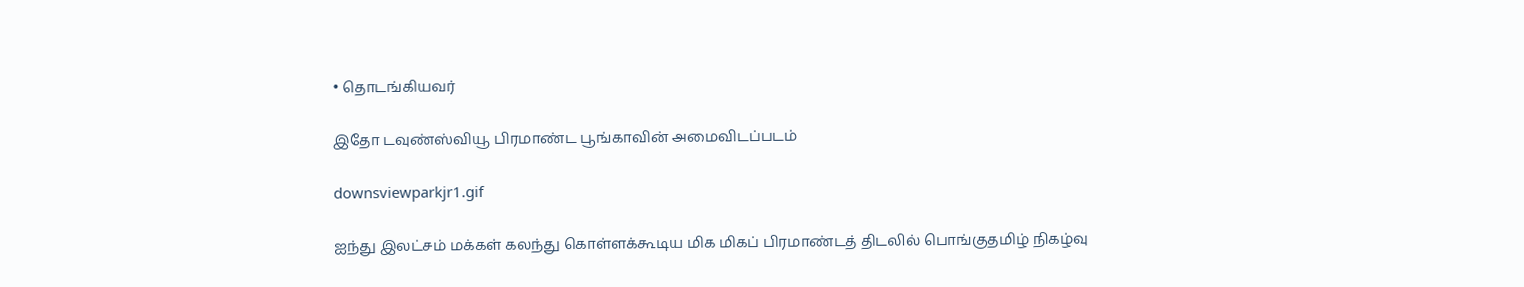• தொடங்கியவர்

இதோ டவுண்ஸ்வியூ பிரமாண்ட பூங்காவின் அமைவிடப்படம்

downsviewparkjr1.gif

ஐந்து இலட்சம் மக்கள் கலந்து கொள்ளக்கூடிய மிக மிகப் பிரமாண்டத் திடலில் பொங்குதமிழ் நிகழ்வு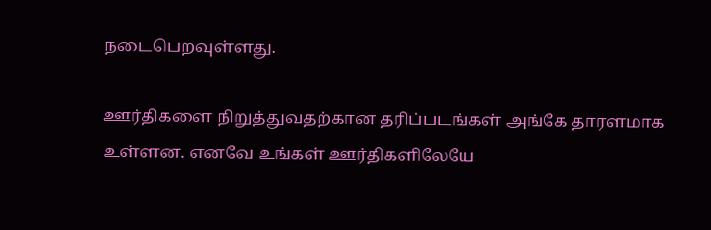நடைபெறவுள்ளது.

ஊர்திகளை நிறுத்துவதற்கான தரிப்படங்கள் அங்கே தாரளமாக உள்ளன. எனவே உங்கள் ஊர்திகளிலேயே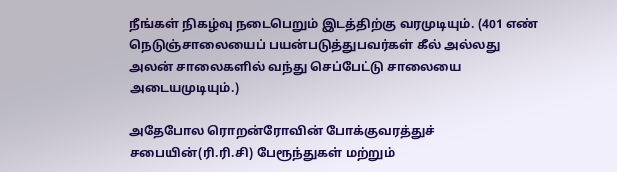நீங்கள் நிகழ்வு நடைபெறும் இடத்திற்கு வரமுடியும். (401 எண் நெடுஞ்சாலையைப் பயன்படுத்துபவர்கள் கீல் அல்லது அலன் சாலைகளில் வந்து செப்பேட்டு சாலையை அடையமுடியும்.)

அதேபோல ரொறன்ரோவின் போக்குவரத்துச் சபையின்(ரி.ரி.சி) பேரூந்துகள் மற்றும்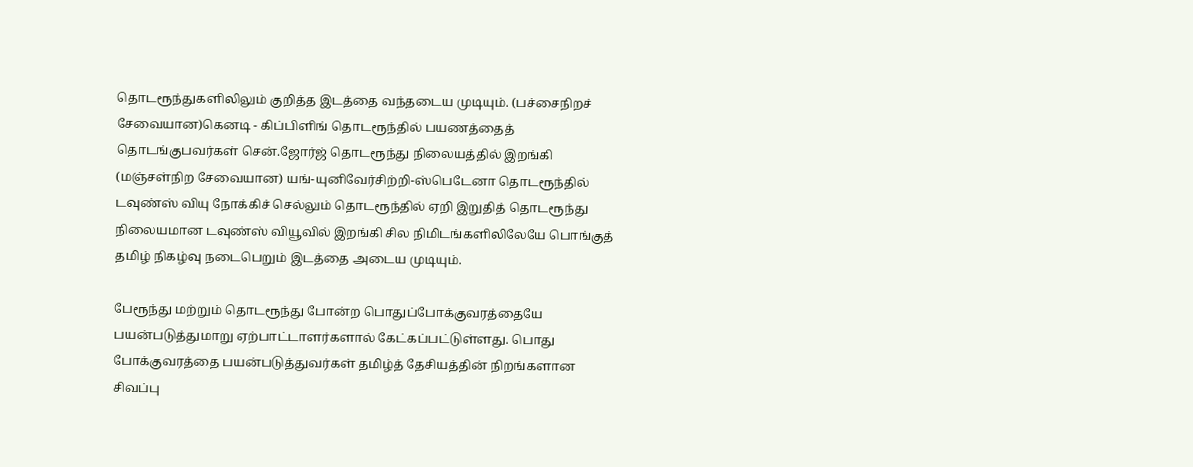தொடரூந்துகளிலிலும் குறித்த இடத்தை வந்தடைய முடியும். (பச்சைநிறச் சேவையான)கெனடி - கிப்பிளிங் தொடரூந்தில் பயணத்தைத் தொடங்குபவர்கள் சென்.ஜோர்ஜ் தொடரூந்து நிலையத்தில் இறங்கி (மஞ்சள்நிற சேவையான) யங்-யுனிவேர்சிற்றி-ஸ்பெடேனா தொடரூந்தில் டவுண்ஸ் வியு நோக்கிச் செல்லும் தொடரூந்தில் ஏறி இறுதித் தொடரூந்து நிலையமான டவுண்ஸ் வியூவில் இறங்கி சில நிமிடங்களிலிலேயே பொங்குத் தமிழ் நிகழ்வு நடைபெறும் இடத்தை அடைய முடியும்.

பேரூந்து மற்றும் தொடரூந்து போன்ற பொதுப்போக்குவரத்தையே பயன்படுத்துமாறு ஏற்பாட்டாளர்களால் கேட்கப்பட்டுள்ளது. பொது போக்குவரத்தை பயன்படுத்துவர்கள் தமிழ்த் தேசியத்தின் நிறங்களான சிவப்பு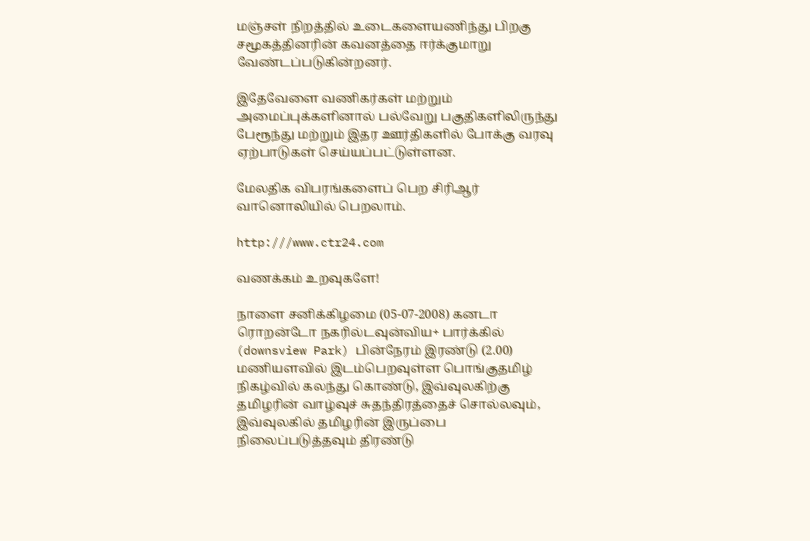மஞ்சள் நிறத்தில் உடைகளையணிந்து பிறகு சமூகத்தினரின் கவனத்தை ஈர்க்குமாறு வேண்டப்படுகின்றனர்.

இதேவேளை வணிகர்கள் மற்றும் அமைப்புக்களினால் பல்வேறு பகுதிகளிலிருந்து பேரூந்து மற்றும் இதர ஊர்திகளில் போக்கு வரவு ஏற்பாடுகள் செய்யப்பட்டுள்ளன.

மேலதிக விபரங்களைப் பெற சிரிஆர் வானொலியில் பெறலாம்.

http:///www.ctr24.com

வணக்கம் உறவுகளே!

நாளை சனிக்கிழமை (05-07-2008) கனடா ரொறன்டோ நகரில்டவுன்விய+ பார்க்கில் (downsview Park) பின்நேரம் இரண்டு (2.00) மணியளவில் இடம்பெறவுள்ள பொங்குதமிழ் நிகழ்வில் கலந்து கொண்டு, இவ்வுலகிற்கு தமிழரின் வாழ்வுச் சுதந்திரத்தைச் சொல்லவும், இவ்வுலகில் தமிழரின் இருப்பை நிலைப்படுத்தவும் திரண்டு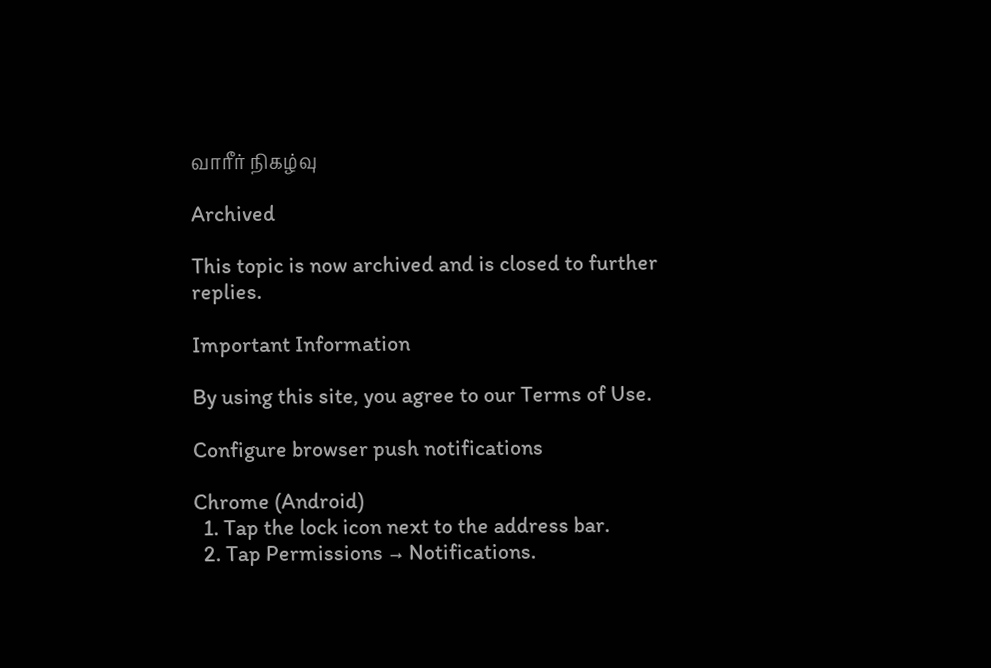வாரீர் நிகழ்வு

Archived

This topic is now archived and is closed to further replies.

Important Information

By using this site, you agree to our Terms of Use.

Configure browser push notifications

Chrome (Android)
  1. Tap the lock icon next to the address bar.
  2. Tap Permissions → Notifications.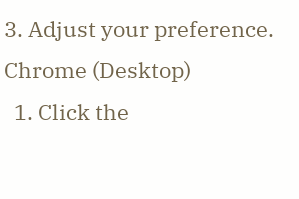3. Adjust your preference.
Chrome (Desktop)
  1. Click the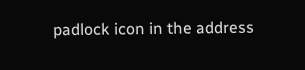padlock icon in the address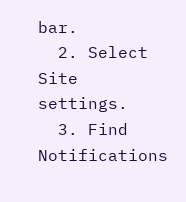bar.
  2. Select Site settings.
  3. Find Notifications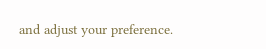and adjust your preference.